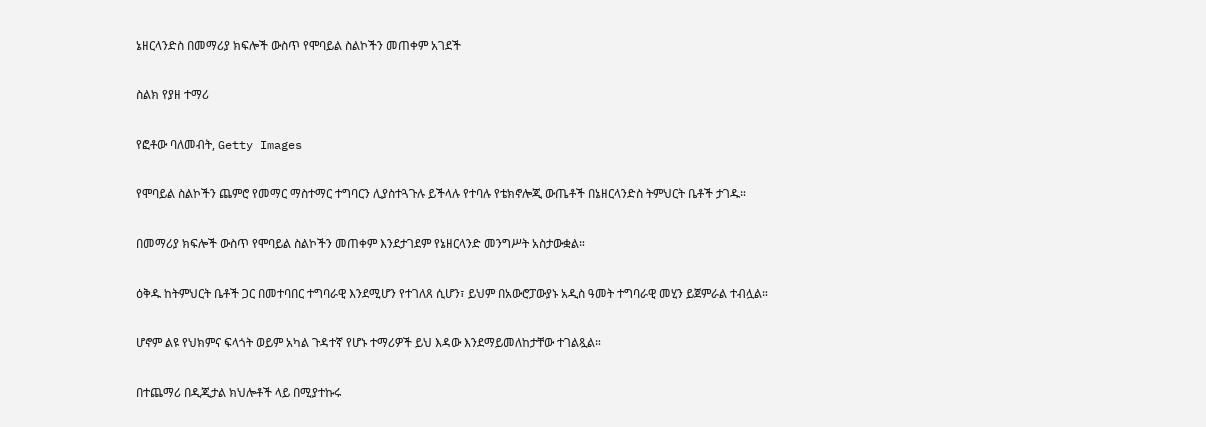ኔዘርላንድስ በመማሪያ ክፍሎች ውስጥ የሞባይል ስልኮችን መጠቀም አገደች

ስልክ የያዘ ተማሪ

የፎቶው ባለመብት, Getty Images

የሞባይል ስልኮችን ጨምሮ የመማር ማስተማር ተግባርን ሊያስተጓጉሉ ይችላሉ የተባሉ የቴክኖሎጂ ውጤቶች በኔዘርላንድስ ትምህርት ቤቶች ታገዱ።

በመማሪያ ክፍሎች ውስጥ የሞባይል ስልኮችን መጠቀም እንደታገደም የኔዘርላንድ መንግሥት አስታውቋል።

ዕቅዱ ከትምህርት ቤቶች ጋር በመተባበር ተግባራዊ እንደሚሆን የተገለጸ ሲሆን፣ ይህም በአውሮፓውያኑ አዲስ ዓመት ተግባራዊ መሂን ይጀምራል ተብሏል።

ሆኖም ልዩ የህክምና ፍላጎት ወይም አካል ጉዳተኛ የሆኑ ተማሪዎች ይህ እዳው እንደማይመለከታቸው ተገልጿል።

በተጨማሪ በዲጂታል ክህሎቶች ላይ በሚያተኩሩ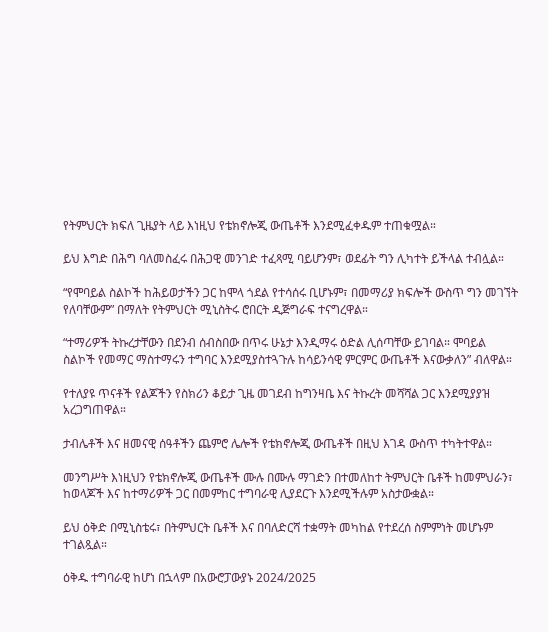የትምህርት ክፍለ ጊዜያት ላይ እነዚህ የቴክኖሎጂ ውጤቶች እንደሚፈቀዱም ተጠቁሟል።

ይህ እግድ በሕግ ባለመስፈሩ በሕጋዊ መንገድ ተፈጻሚ ባይሆንም፣ ወደፊት ግን ሊካተት ይችላል ተብሏል።

“የሞባይል ስልኮች ከሕይወታችን ጋር ከሞላ ጎደል የተሳሰሩ ቢሆኑም፣ በመማሪያ ክፍሎች ውስጥ ግን መገኘት የለባቸውም” በማለት የትምህርት ሚኒስትሩ ሮበርት ዲጅግራፍ ተናግረዋል።

“ተማሪዎች ትኩረታቸውን በደንብ ሰብስበው በጥሩ ሁኔታ እንዲማሩ ዕድል ሊሰጣቸው ይገባል። ሞባይል ስልኮች የመማር ማስተማሩን ተግባር እንደሚያስተጓጉሉ ከሳይንሳዊ ምርምር ውጤቶች እናውቃለን” ብለዋል።

የተለያዩ ጥናቶች የልጆችን የስክሪን ቆይታ ጊዜ መገደብ ከግንዛቤ እና ትኩረት መሻሻል ጋር እንደሚያያዝ አረጋግጠዋል።

ታብሌቶች እና ዘመናዊ ሰዓቶችን ጨምሮ ሌሎች የቴክኖሎጂ ውጤቶች በዚህ እገዳ ውስጥ ተካትተዋል።

መንግሥት እነዚህን የቴክኖሎጂ ውጤቶች ሙሉ በሙሉ ማገድን በተመለከተ ትምህርት ቤቶች ከመምህራን፣ ከወላጆች እና ከተማሪዎች ጋር በመምከር ተግባራዊ ሊያደርጉ እንደሚችሉም አስታውቋል።

ይህ ዕቅድ በሚኒስቴሩ፣ በትምህርት ቤቶች እና በባለድርሻ ተቋማት መካከል የተደረሰ ስምምነት መሆኑም ተገልጿል።

ዕቅዱ ተግባራዊ ከሆነ በኋላም በአውሮፓውያኑ 2024/2025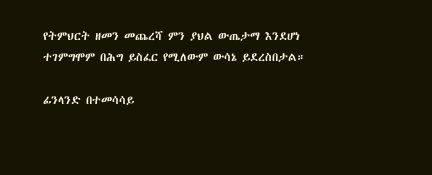የትምህርት ዘመን መጨረሻ ምን ያህል ውጤታማ እንደሆነ ተገምግሞም በሕግ ይስፈር የሚለውም ውሳኔ ይደረስበታል።

ፊንላንድ በተመሳሳይ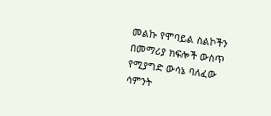መልኩ የሞባይል ስልኮችን በመማሪያ ክፍሎች ውስጥ የሚያግድ ውሳኔ ባለፈው ሳምንት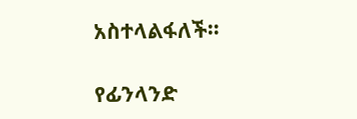አስተላልፋለች።

የፊንላንድ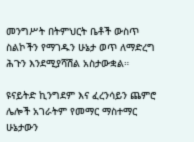መንግሥት በትምህርት ቤቶች ውስጥ ስልኮችን የማገዱን ሁኔታ ወጥ ለማድረግ ሕጉን እንደሚያሻሽል አስታውቋል።

ዩናይትድ ኪንግደም እና ፈረንሳይን ጨምሮ ሌሎች አገራትም የመማር ማስተማር ሁኔታውን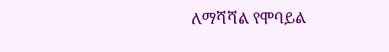ለማሻሻል የሞባይል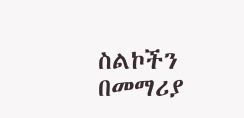ስልኮችን በመማሪያ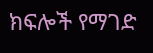ክፍሎች የማገድ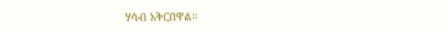ሃሳብ አቅርበዋል።